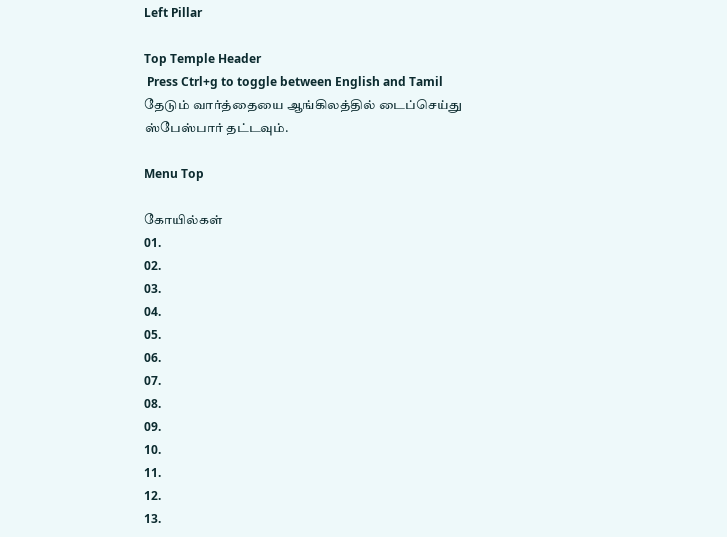Left Pillar

Top Temple Header
 Press Ctrl+g to toggle between English and Tamil
தேடும் வார்த்தையை ஆங்கிலத்தில் டைப்செய்து ஸ்பேஸ்பார் தட்டவும்.

Menu Top

கோயில்கள்
01.
02.
03.
04.
05.
06.
07.
08.
09.
10.
11.
12.
13.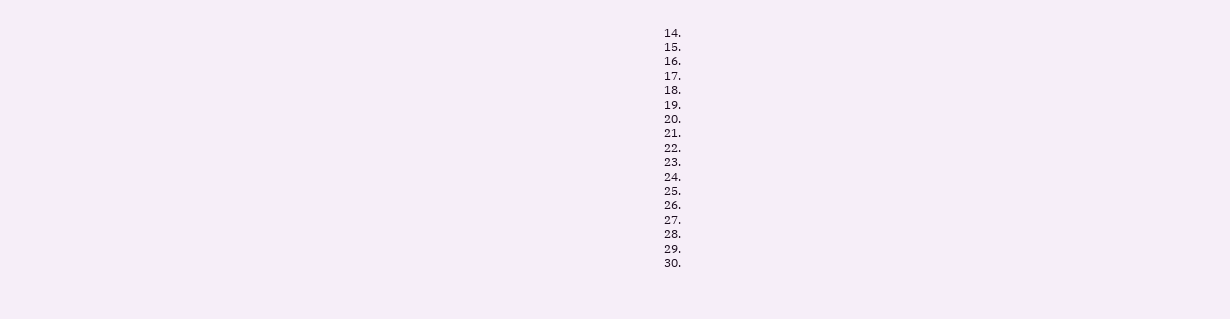14.
15.
16.
17.
18.
19.
20.
21.
22.
23.
24.
25.
26.
27.
28.
29.
30.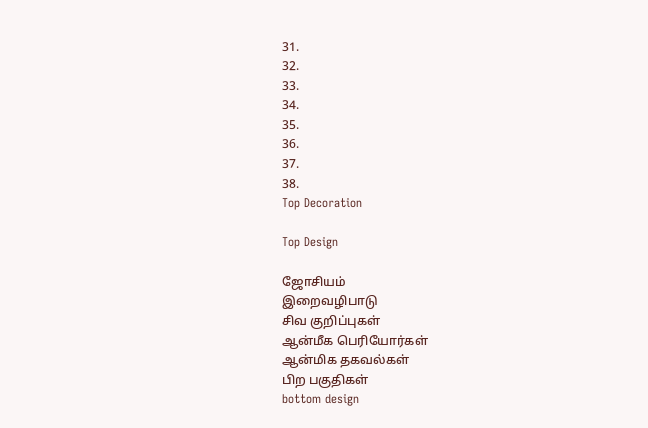31.
32.
33.
34.
35.
36.
37.
38.
Top Decoration

Top Design

ஜோசியம்
இறைவழிபாடு
சிவ குறிப்புகள்
ஆன்மீக பெரியோர்கள்
ஆன்மிக தகவல்கள்
பிற பகுதிகள்
bottom design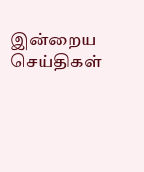இன்றைய செய்திகள்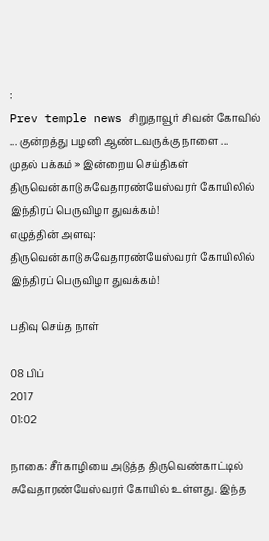:
Prev temple news சிறுதாவூர் சிவன் கோவில் ... குன்றத்து பழனி ஆண்டவருக்கு நாளை ...
முதல் பக்கம் » இன்றைய செய்திகள்
திருவென்காடு சுவேதாரண்யேஸ்வரர் கோயிலில் இந்திரப் பெருவிழா துவக்கம்!
எழுத்தின் அளவு:
திருவென்காடு சுவேதாரண்யேஸ்வரர் கோயிலில் இந்திரப் பெருவிழா துவக்கம்!

பதிவு செய்த நாள்

08 பிப்
2017
01:02

நாகை: சீர்காழியை அடுத்த திருவெண்காட்டில் சுவேதாரண்யேஸ்வரர் கோயில் உள்ளது. இந்த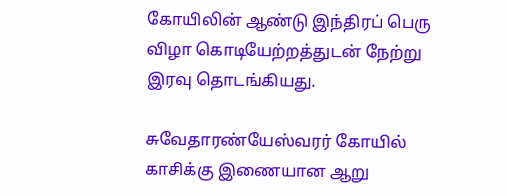கோயிலின் ஆண்டு இந்திரப் பெரு விழா கொடியேற்றத்துடன் நேற்று இரவு தொடங்கியது.

சுவேதாரண்யேஸ்வரர் கோயில் காசிக்கு இணையான ஆறு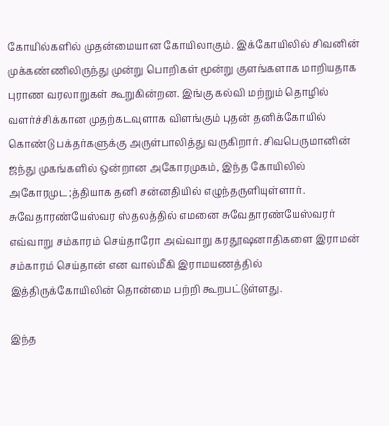கோயில்களில் முதன்மையான கோயிலாகும். இக்கோயிலில் சிவனின் முக்கண்ணிலிருந்து முன்று பொறிகள் மூன்று குளங்களாக மாறியதாக புராண வரலாறுகள் கூறுகின்றன. இங்கு கல்வி மற்றும் தொழில் வளர்ச்சிக்கான முதற்கடவுளாக விளங்கும் புதன் தனிக்கோயில் கொண்டு பக்தர்களுக்கு அருள்பாலித்து வருகிறார். சிவபெருமானின் ஜந்து முகங்களில் ஒன்றான அகோரமுகம், இந்த கோயிலில் அகோரமுட;த்தியாக தனி சன்னதியில் எழுந்தருளியுள்ளார். சுவேதாரண்யேஸ்வர ஸ்தலத்தில் எமனை சுவேதாரண்யேஸ்வரர் எவ்வாறு சம்காரம் செய்தாரோ அவ்வாறு கரதூஷனாதிகளை இராமன் சம்காரம் செய்தான் என வால்மீகி இராமயணத்தில் இத்திருக்கோயிலின் தொன்மை பற்றி கூறபட்டுள்ளது.

இந்த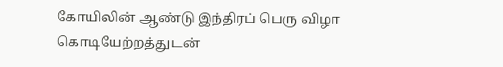கோயிலின் ஆண்டு இந்திரப் பெரு விழா கொடியேற்றத்துடன்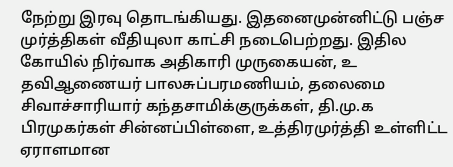நேற்று இரவு தொடங்கியது. இதனைமுன்னிட்டு பஞ்ச முர்த்திகள் வீதியுலா காட்சி நடைபெற்றது. இதில கோயில் நிர்வாக அதிகாரி முருகையன், உ தவிஆணையர் பாலசுப்பரமணியம், தலைமை சிவாச்சாரியார் கந்தசாமிக்குருக்கள், தி.மு.க பிரமுகர்கள் சின்னப்பிள்ளை, உத்திரமுர்த்தி உள்ளிட்ட ஏராளமான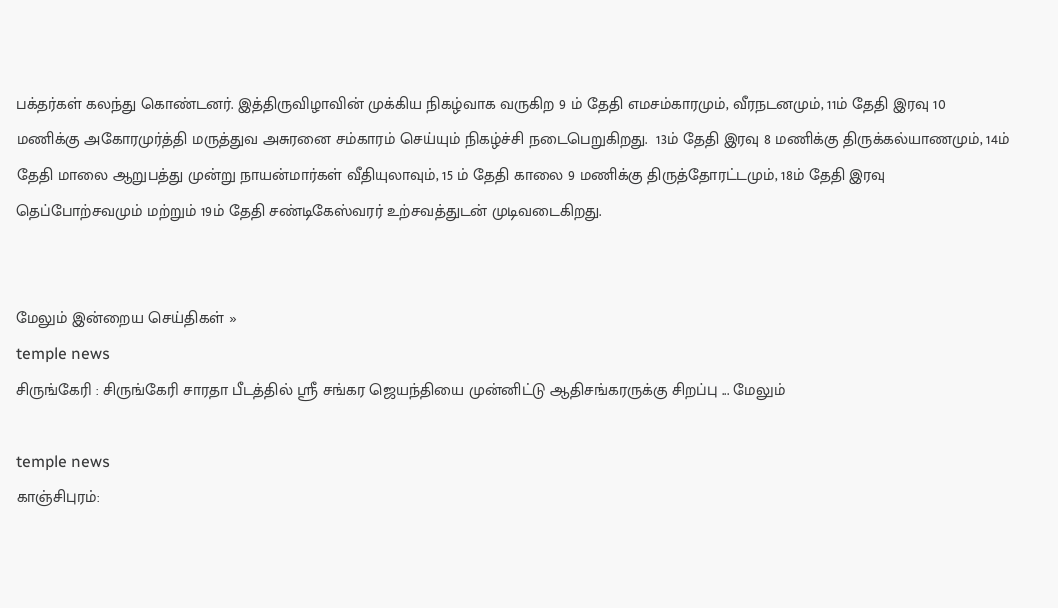பக்தர்கள் கலந்து கொண்டனர். இத்திருவிழாவின் முக்கிய நிகழ்வாக வருகிற 9 ம் தேதி எமசம்காரமும், வீரநடனமும், 11ம் தேதி இரவு 10 மணிக்கு அகோரமுர்த்தி மருத்துவ அசுரனை சம்காரம் செய்யும் நிகழ்ச்சி நடைபெறுகிறது.  13ம் தேதி இரவு 8 மணிக்கு திருக்கல்யாணமும், 14ம் தேதி மாலை ஆறுபத்து முன்று நாயன்மார்கள் வீதியுலாவும், 15 ம் தேதி காலை 9 மணிக்கு திருத்தோரட்டமும், 18ம் தேதி இரவு தெப்போற்சவமும் மற்றும் 19ம் தேதி சண்டிகேஸ்வரர் உற்சவத்துடன் முடிவடைகிறது.


மேலும் இன்றைய செய்திகள் »
temple news
சிருங்கேரி : சிருங்கேரி சாரதா பீடத்தில் ஸ்ரீ சங்கர ஜெயந்தியை முன்னிட்டு ஆதிசங்கரருக்கு சிறப்பு ... மேலும்

temple news
காஞ்சிபுரம்: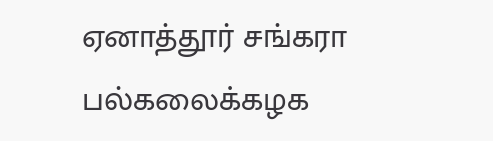ஏனாத்தூர் சங்கரா பல்கலைக்கழக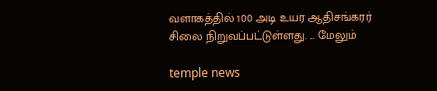வளாகத்தில் 100 அடி உயர ஆதிசங்கரர் சிலை நிறுவப்பட்டுள்ளது. ... மேலும்

temple news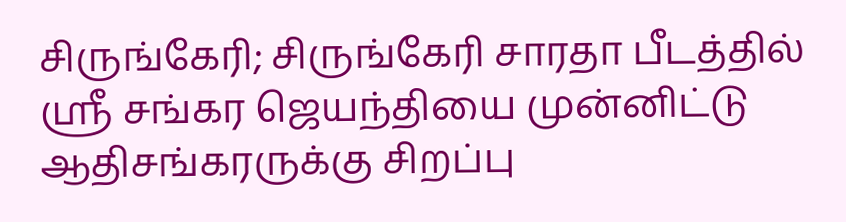சிருங்கேரி; சிருங்கேரி சாரதா பீடத்தில் ஸ்ரீ சங்கர ஜெயந்தியை முன்னிட்டு ஆதிசங்கரருக்கு சிறப்பு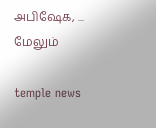அபிஷேக, ... மேலும்

temple news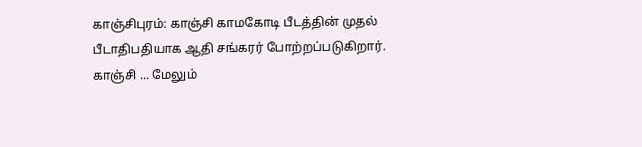காஞ்சிபுரம்: காஞ்சி காமகோடி பீடத்தின் முதல் பீடாதிபதியாக ஆதி சங்கரர் போற்றப்படுகிறார். காஞ்சி ... மேலும்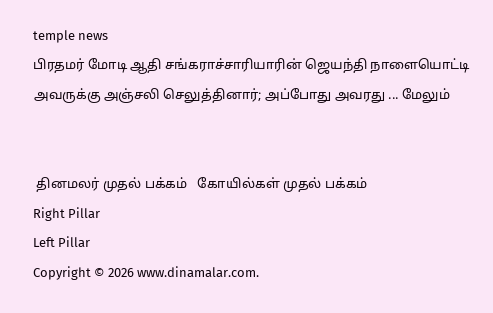temple news
பிரதமர் மோடி ஆதி சங்கராச்சாரியாரின் ஜெயந்தி நாளையொட்டி அவருக்கு அஞ்சலி செலுத்தினார்; அப்போது அவரது ... மேலும்


 தினமலர் முதல் பக்கம்   கோயில்கள் முதல் பக்கம்
Right Pillar
Left Pillar
Copyright © 2026 www.dinamalar.com.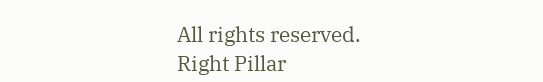All rights reserved.
Right Pillar